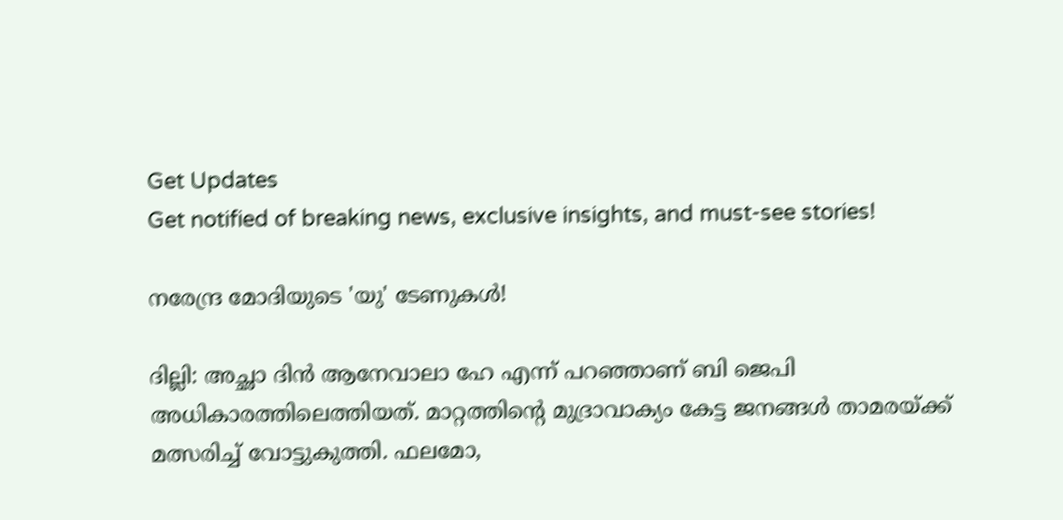Get Updates
Get notified of breaking news, exclusive insights, and must-see stories!

നരേന്ദ്ര മോദിയുടെ 'യു' ടേണുകള്‍!

ദില്ലി: അച്ഛാ ദിന്‍ ആനേവാലാ ഹേ എന്ന് പറഞ്ഞാണ് ബി ജെപി അധികാരത്തിലെത്തിയത്. മാറ്റത്തിന്റെ മുദ്രാവാക്യം കേട്ട ജനങ്ങള്‍ താമരയ്ക്ക് മത്സരിച്ച് വോട്ടുകുത്തി. ഫലമോ,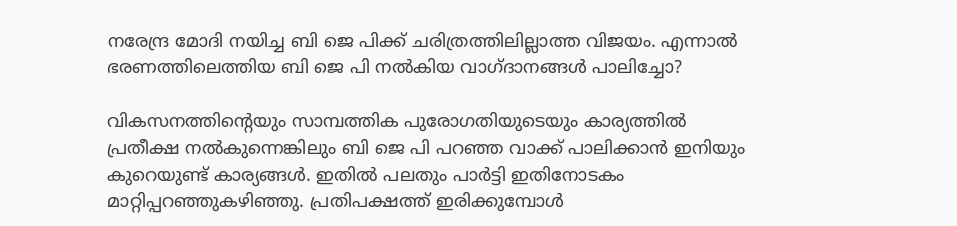നരേന്ദ്ര മോദി നയിച്ച ബി ജെ പിക്ക് ചരിത്രത്തിലില്ലാത്ത വിജയം. എന്നാല്‍ ഭരണത്തിലെത്തിയ ബി ജെ പി നല്‍കിയ വാഗ്ദാനങ്ങള്‍ പാലിച്ചോ?

വികസനത്തിന്റെയും സാമ്പത്തിക പുരോഗതിയുടെയും കാര്യത്തില്‍ പ്രതീക്ഷ നല്‍കുന്നെങ്കിലും ബി ജെ പി പറഞ്ഞ വാക്ക് പാലിക്കാന്‍ ഇനിയും കുറെയുണ്ട് കാര്യങ്ങള്‍. ഇതില്‍ പലതും പാര്‍ട്ടി ഇതിനോടകം മാറ്റിപ്പറഞ്ഞുകഴിഞ്ഞു. പ്രതിപക്ഷത്ത് ഇരിക്കുമ്പോള്‍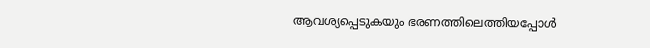ആവശ്യപ്പെടുകയും ഭരണത്തിലെത്തിയപ്പോള്‍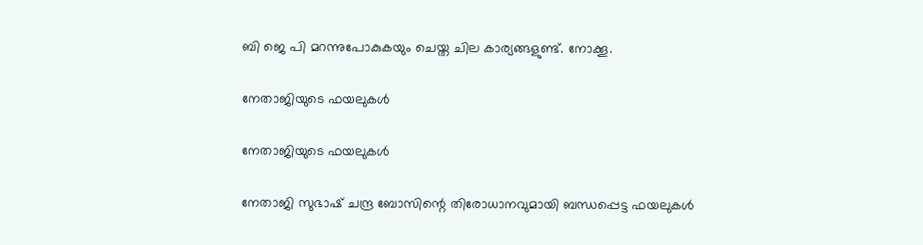ബി ജെ പി മറന്നുപോകുകയും ചെയ്ത ചില കാര്യങ്ങളുണ്ട്. നോക്കൂ.

നേതാജിയുടെ ഫയലുകള്‍

നേതാജിയുടെ ഫയലുകള്‍

നേതാജി സുഭാഷ് ചന്ദ്ര ബോസിന്റെ തിരോധാനവുമായി ബന്ധപ്പെട്ട ഫയലുകള്‍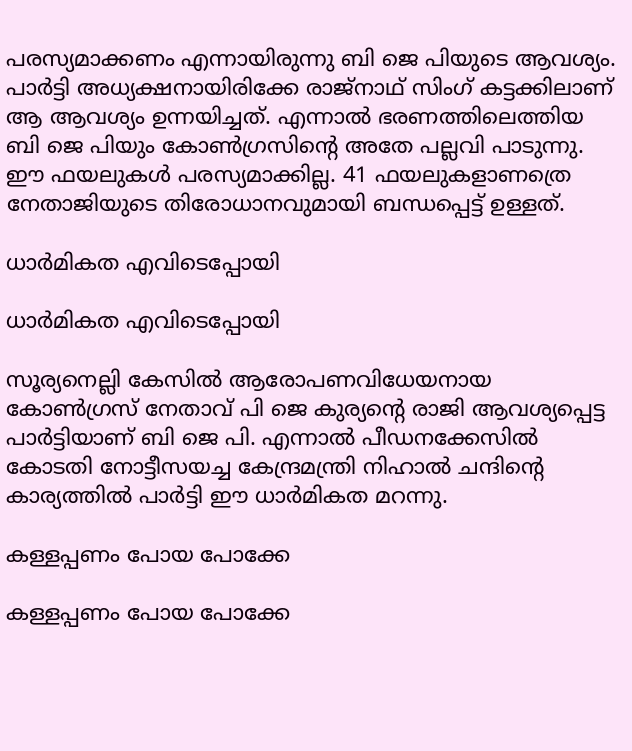പരസ്യമാക്കണം എന്നായിരുന്നു ബി ജെ പിയുടെ ആവശ്യം. പാര്‍ട്ടി അധ്യക്ഷനായിരിക്കേ രാജ്‌നാഥ് സിംഗ് കട്ടക്കിലാണ് ആ ആവശ്യം ഉന്നയിച്ചത്. എന്നാല്‍ ഭരണത്തിലെത്തിയ ബി ജെ പിയും കോണ്‍ഗ്രസിന്റെ അതേ പല്ലവി പാടുന്നു. ഈ ഫയലുകള്‍ പരസ്യമാക്കില്ല. 41 ഫയലുകളാണത്രെ നേതാജിയുടെ തിരോധാനവുമായി ബന്ധപ്പെട്ട് ഉള്ളത്.

ധാര്‍മികത എവിടെപ്പോയി

ധാര്‍മികത എവിടെപ്പോയി

സൂര്യനെല്ലി കേസില്‍ ആരോപണവിധേയനായ കോണ്‍ഗ്രസ് നേതാവ് പി ജെ കുര്യന്റെ രാജി ആവശ്യപ്പെട്ട പാര്‍ട്ടിയാണ് ബി ജെ പി. എന്നാല്‍ പീഡനക്കേസില്‍ കോടതി നോട്ടീസയച്ച കേന്ദ്രമന്ത്രി നിഹാല്‍ ചന്ദിന്റെ കാര്യത്തില്‍ പാര്‍ട്ടി ഈ ധാര്‍മികത മറന്നു.

കള്ളപ്പണം പോയ പോക്കേ

കള്ളപ്പണം പോയ പോക്കേ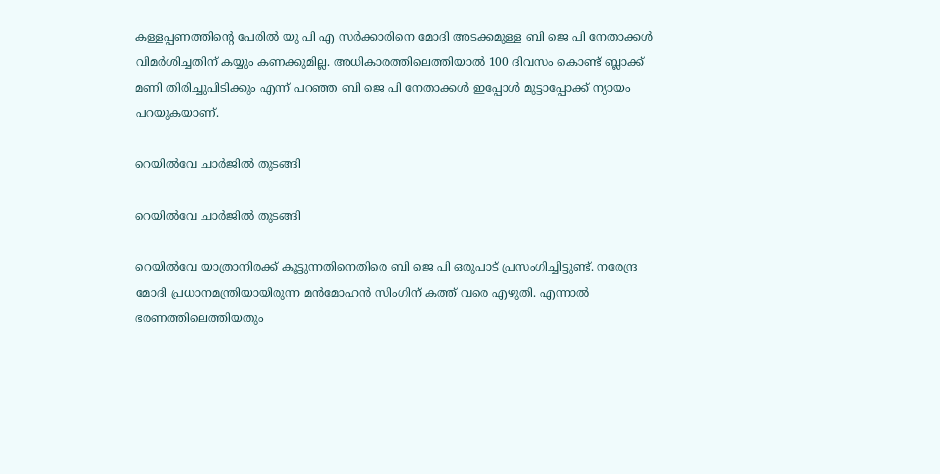കള്ളപ്പണത്തിന്റെ പേരില്‍ യു പി എ സര്‍ക്കാരിനെ മോദി അടക്കമുള്ള ബി ജെ പി നേതാക്കള്‍ വിമര്‍ശിച്ചതിന് കയ്യും കണക്കുമില്ല. അധികാരത്തിലെത്തിയാല്‍ 100 ദിവസം കൊണ്ട് ബ്ലാക്ക് മണി തിരിച്ചുപിടിക്കും എന്ന് പറഞ്ഞ ബി ജെ പി നേതാക്കള്‍ ഇപ്പോള്‍ മുട്ടാപ്പോക്ക് ന്യായം പറയുകയാണ്.

റെയില്‍വേ ചാര്‍ജില്‍ തുടങ്ങി

റെയില്‍വേ ചാര്‍ജില്‍ തുടങ്ങി

റെയില്‍വേ യാത്രാനിരക്ക് കൂട്ടുന്നതിനെതിരെ ബി ജെ പി ഒരുപാട് പ്രസംഗിച്ചിട്ടുണ്ട്. നരേന്ദ്ര മോദി പ്രധാനമന്ത്രിയായിരുന്ന മന്‍മോഹന്‍ സിംഗിന് കത്ത് വരെ എഴുതി. എന്നാല്‍ ഭരണത്തിലെത്തിയതും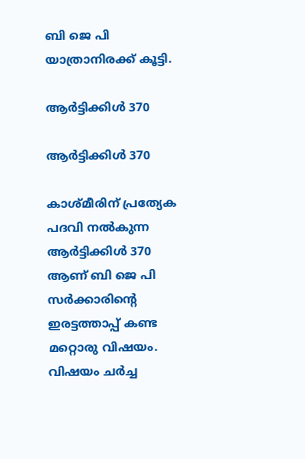ബി ജെ പി യാത്രാനിരക്ക് കൂട്ടി.

ആര്‍ട്ടിക്കിള്‍ 370

ആര്‍ട്ടിക്കിള്‍ 370

കാശ്മീരിന് പ്രത്യേക പദവി നല്‍കുന്ന ആര്‍ട്ടിക്കിള്‍ 370 ആണ് ബി ജെ പി സര്‍ക്കാരിന്റെ ഇരട്ടത്താപ്പ് കണ്ട മറ്റൊരു വിഷയം. വിഷയം ചര്‍ച്ച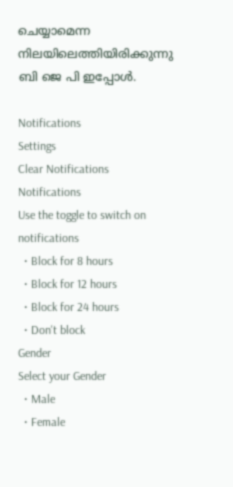ചെയ്യാമെന്ന നിലയിലെത്തിയിരിക്കുന്നു ബി ജെ പി ഇപ്പോള്‍.

Notifications
Settings
Clear Notifications
Notifications
Use the toggle to switch on notifications
  • Block for 8 hours
  • Block for 12 hours
  • Block for 24 hours
  • Don't block
Gender
Select your Gender
  • Male
  • Female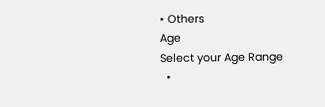• Others
Age
Select your Age Range
  •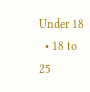Under 18
  • 18 to 25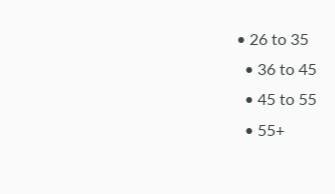• 26 to 35
  • 36 to 45
  • 45 to 55
  • 55+